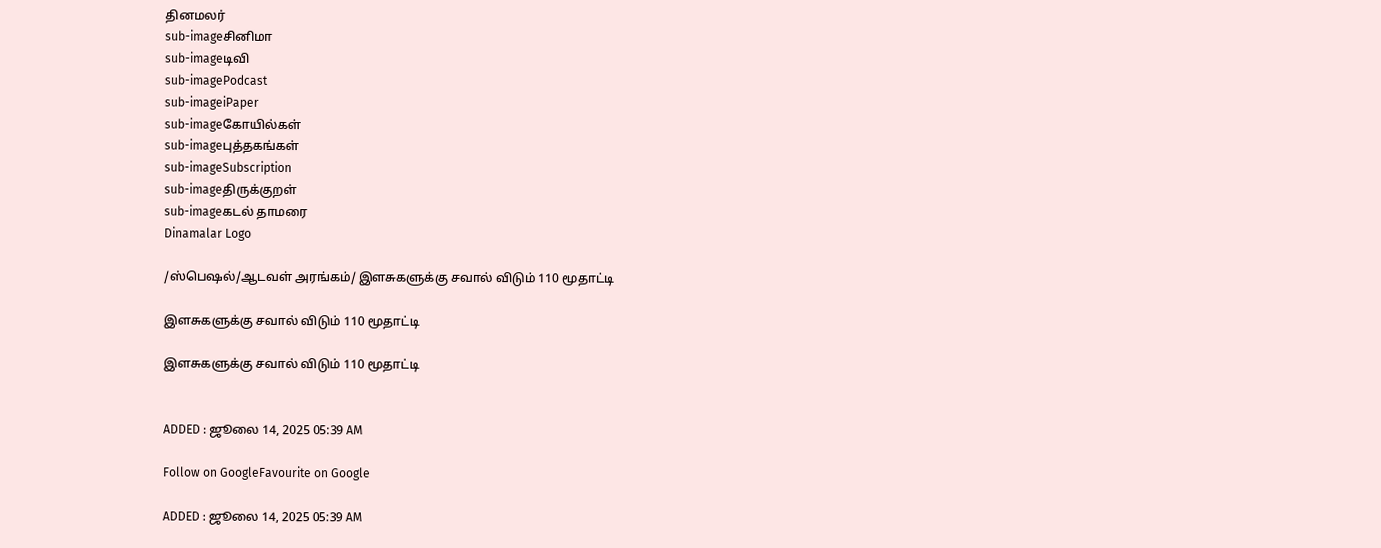தினமலர்
sub-imageசினிமா
sub-imageடிவி
sub-imagePodcast
sub-imageiPaper
sub-imageகோயில்கள்
sub-imageபுத்தகங்கள்
sub-imageSubscription
sub-imageதிருக்குறள்
sub-imageகடல் தாமரை
Dinamalar Logo

/ஸ்பெஷல்/ஆடவள் அரங்கம்/ இளசுகளுக்கு சவால் விடும் 110 மூதாட்டி

இளசுகளுக்கு சவால் விடும் 110 மூதாட்டி

இளசுகளுக்கு சவால் விடும் 110 மூதாட்டி


ADDED : ஜூலை 14, 2025 05:39 AM

Follow on GoogleFavourite on Google

ADDED : ஜூலை 14, 2025 05:39 AM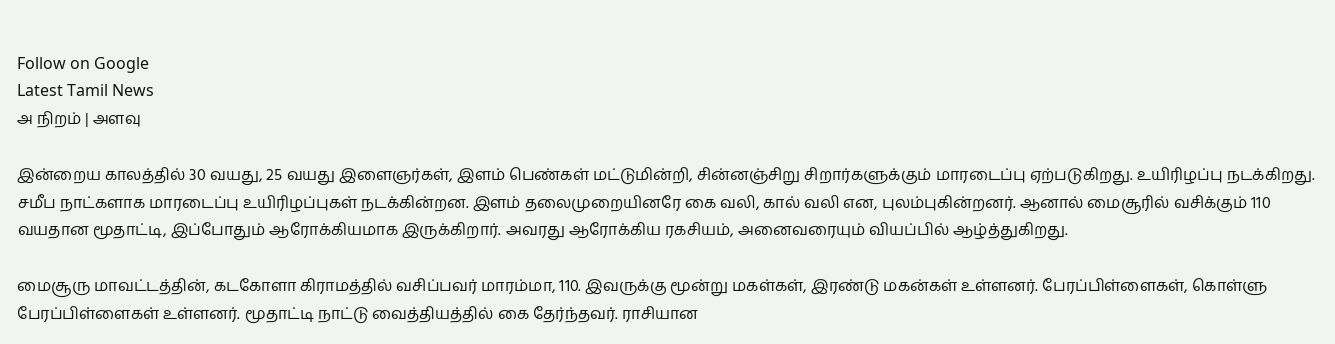Follow on Google
Latest Tamil News
அ நிறம் | அளவு

இன்றைய காலத்தில் 30 வயது, 25 வயது இளைஞர்கள், இளம் பெண்கள் மட்டுமின்றி, சின்னஞ்சிறு சிறார்களுக்கும் மாரடைப்பு ஏற்படுகிறது. உயிரிழப்பு நடக்கிறது. சமீப நாட்களாக மாரடைப்பு உயிரிழப்புகள் நடக்கின்றன. இளம் தலைமுறையினரே கை வலி, கால் வலி என, புலம்புகின்றனர். ஆனால் மைசூரில் வசிக்கும் 110 வயதான மூதாட்டி, இப்போதும் ஆரோக்கியமாக இருக்கிறார். அவரது ஆரோக்கிய ரகசியம், அனைவரையும் வியப்பில் ஆழ்த்துகிறது.

மைசூரு மாவட்டத்தின், கடகோளா கிராமத்தில் வசிப்பவர் மாரம்மா, 110. இவருக்கு மூன்று மகள்கள், இரண்டு மகன்கள் உள்ளனர். பேரப்பிள்ளைகள், கொள்ளு பேரப்பிள்ளைகள் உள்ளனர். மூதாட்டி நாட்டு வைத்தியத்தில் கை தேர்ந்தவர். ராசியான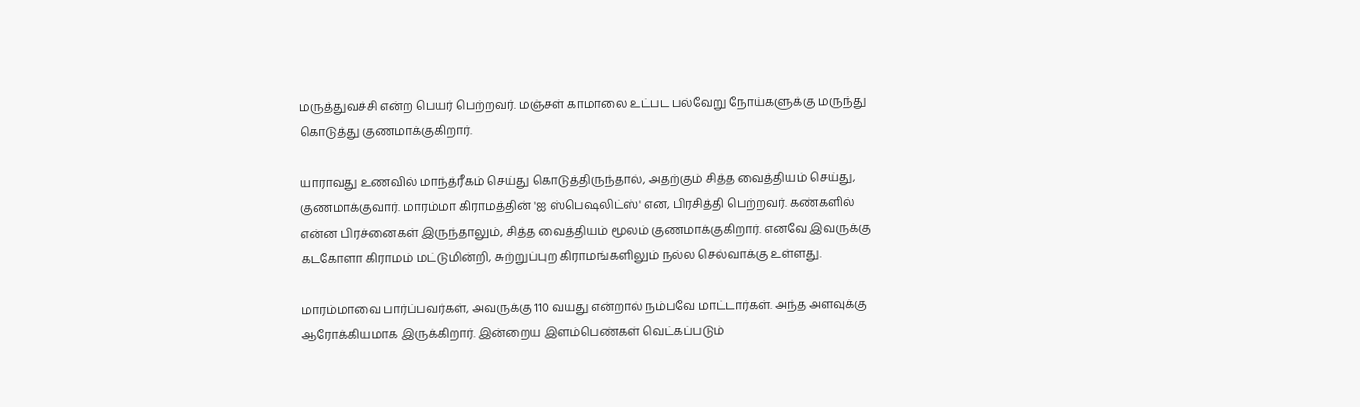மருத்துவச்சி என்ற பெயர் பெற்றவர். மஞ்சள் காமாலை உட்பட பல்வேறு நோய்களுக்கு மருந்து கொடுத்து குணமாக்குகிறார்.

யாராவது உணவில் மாந்த்ரீகம் செய்து கொடுத்திருந்தால், அதற்கும் சித்த வைத்தியம் செய்து, குணமாக்குவார். மாரம்மா கிராமத்தின் 'ஐ ஸ்பெஷலிட்ஸ்' என, பிரசித்தி பெற்றவர். கண்களில் என்ன பிரச்னைகள் இருந்தாலும், சித்த வைத்தியம் மூலம் குணமாக்குகிறார். எனவே இவருக்கு கடகோளா கிராமம் மட்டுமின்றி, சுற்றுப்புற கிராமங்களிலும் நல்ல செல்வாக்கு உள்ளது.

மாரம்மாவை பார்ப்பவர்கள், அவருக்கு 110 வயது என்றால் நம்பவே மாட்டார்கள். அந்த அளவுக்கு ஆரோக்கியமாக இருக்கிறார். இன்றைய இளம்பெண்கள் வெட்கப்படும்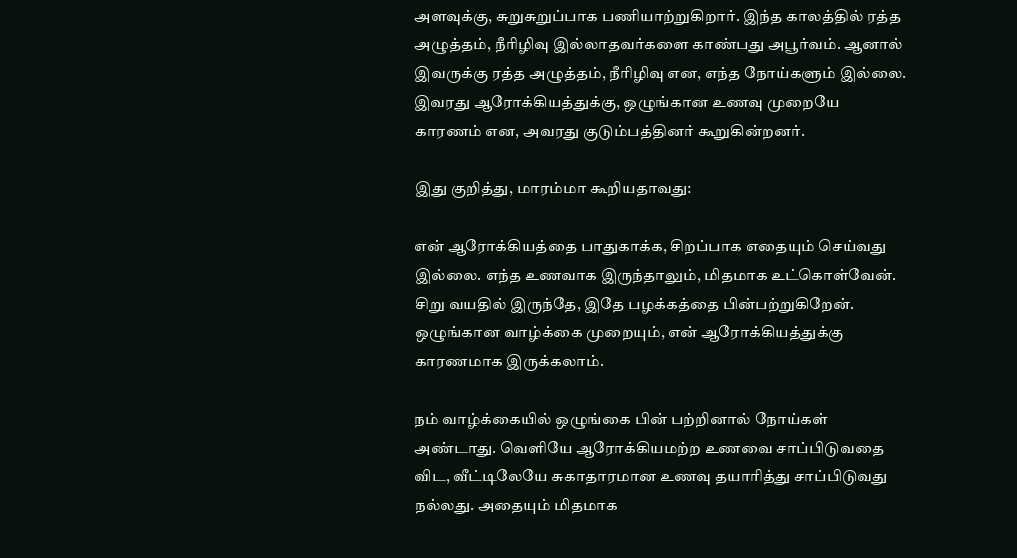அளவுக்கு, சுறுசுறுப்பாக பணியாற்றுகிறார். இந்த காலத்தில் ரத்த அழுத்தம், நீரிழிவு இல்லாதவர்களை காண்பது அபூர்வம். ஆனால் இவருக்கு ரத்த அழுத்தம், நீரிழிவு என, எந்த நோய்களும் இல்லை. இவரது ஆரோக்கியத்துக்கு, ஒழுங்கான உணவு முறையே காரணம் என, அவரது குடும்பத்தினர் கூறுகின்றனர்.

இது குறித்து, மாரம்மா கூறியதாவது:

என் ஆரோக்கியத்தை பாதுகாக்க, சிறப்பாக எதையும் செய்வது இல்லை. எந்த உணவாக இருந்தாலும், மிதமாக உட்கொள்வேன். சிறு வயதில் இருந்தே, இதே பழக்கத்தை பின்பற்றுகிறேன். ஒழுங்கான வாழ்க்கை முறையும், என் ஆரோக்கியத்துக்கு காரணமாக இருக்கலாம்.

நம் வாழ்க்கையில் ஒழுங்கை பின் பற்றினால் நோய்கள் அண்டாது. வெளியே ஆரோக்கியமற்ற உணவை சாப்பிடுவதை விட, வீட்டிலேயே சுகாதாரமான உணவு தயாரித்து சாப்பிடுவது நல்லது. அதையும் மிதமாக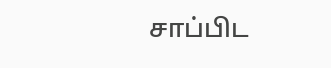சாப்பிட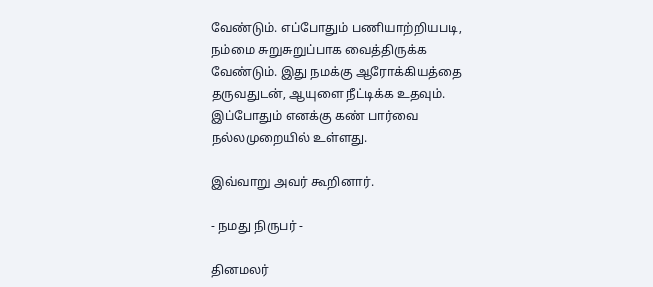வேண்டும். எப்போதும் பணியாற்றியபடி, நம்மை சுறுசுறுப்பாக வைத்திருக்க வேண்டும். இது நமக்கு ஆரோக்கியத்தை தருவதுடன், ஆயுளை நீட்டிக்க உதவும். இப்போதும் எனக்கு கண் பார்வை நல்லமுறையில் உள்ளது.

இவ்வாறு அவர் கூறினார்.

- நமது நிருபர் -

தினமலர்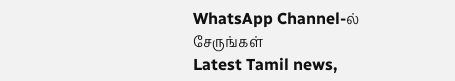WhatsApp Channel-ல் சேருங்கள்
Latest Tamil news,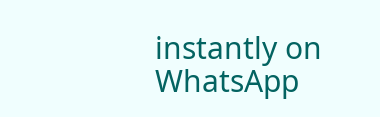instantly on WhatsApp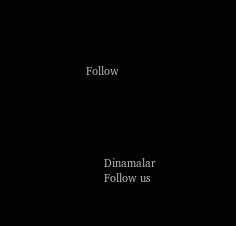Follow





      Dinamalar
      Follow us